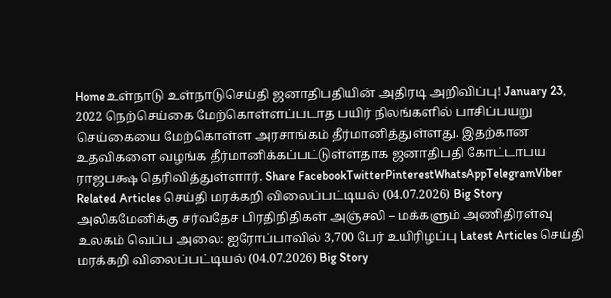Homeஉள்நாடு உள்நாடுசெய்தி ஜனாதிபதியின் அதிரடி அறிவிப்பு! January 23, 2022 நெற்செய்கை மேற்கொள்ளப்படாத பயிர் நிலங்களில் பாசிப்பயறு செய்கையை மேற்கொள்ள அரசாங்கம் தீர்மானித்துள்ளது. இதற்கான உதவிகளை வழங்க தீர்மானிக்கப்பட்டுள்ளதாக ஜனாதிபதி கோட்டாபய ராஜபக்ஷ தெரிவித்துள்ளார். Share FacebookTwitterPinterestWhatsAppTelegramViber Related Articles செய்தி மரக்கறி விலைப்பட்டியல் (04.07.2026) Big Story அலிகமேனிக்கு சர்வதேச பிரதிநிதிகள் அஞ்சலி – மக்களும் அணிதிரள்வு உலகம் வெப்ப அலை: ஐரோப்பாவில் 3,700 பேர் உயிரிழப்பு Latest Articles செய்தி மரக்கறி விலைப்பட்டியல் (04.07.2026) Big Story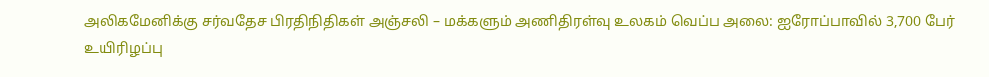அலிகமேனிக்கு சர்வதேச பிரதிநிதிகள் அஞ்சலி – மக்களும் அணிதிரள்வு உலகம் வெப்ப அலை: ஐரோப்பாவில் 3,700 பேர் உயிரிழப்பு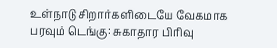உள்நாடு சிறார்களிடையே வேகமாக பரவும் டெங்கு: சுகாதார பிரிவு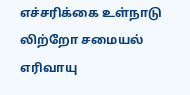எச்சரிக்கை உள்நாடு லிற்றோ சமையல் எரிவாயு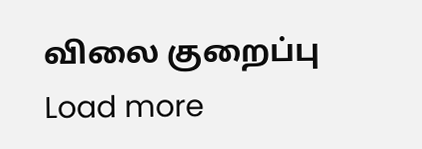விலை குறைப்பு Load more